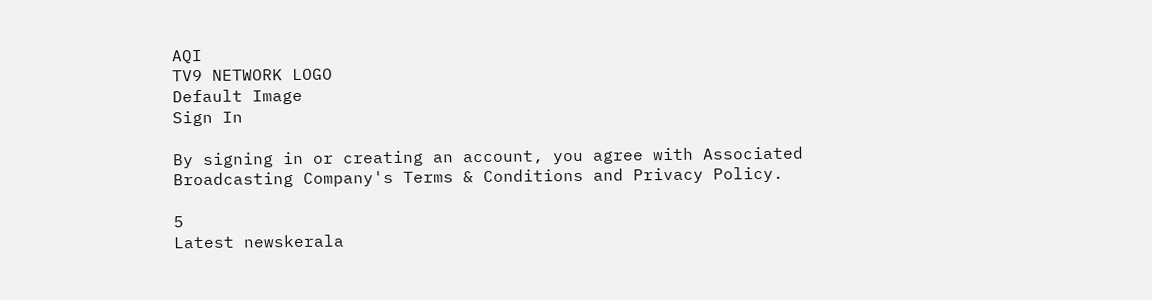AQI
TV9 NETWORK LOGO
Default Image
Sign In

By signing in or creating an account, you agree with Associated Broadcasting Company's Terms & Conditions and Privacy Policy.

5
Latest newskerala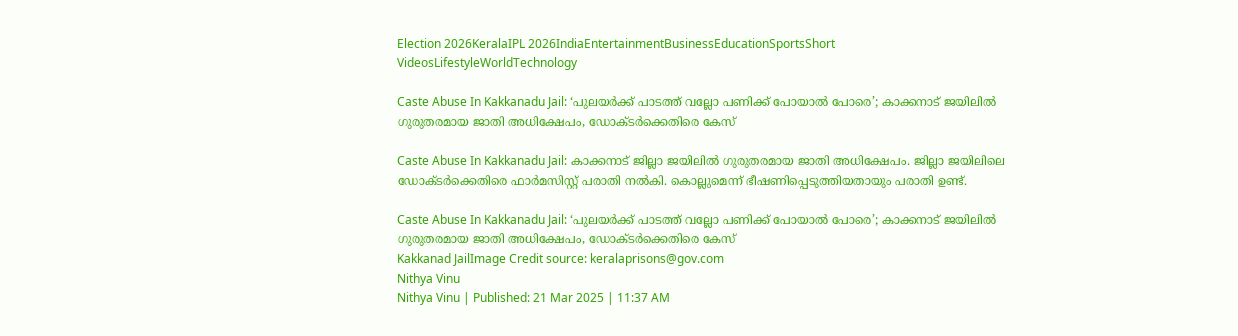Election 2026KeralaIPL 2026IndiaEntertainmentBusinessEducationSportsShort VideosLifestyleWorldTechnology

Caste Abuse In Kakkanadu Jail: ‘പുലയർക്ക് പാടത്ത് വല്ലോ പണിക്ക് പോയാൽ പോരെ’; കാക്കനാട് ജയിലിൽ ഗുരുതരമായ ജാതി അധിക്ഷേപം, ഡോക്ടർക്കെതിരെ കേസ്

Caste Abuse In Kakkanadu Jail: കാക്കനാട് ജില്ലാ ജയിലില്‍ ഗുരുതരമായ ജാതി അധിക്ഷേപം. ജില്ലാ ജയിലിലെ ഡോക്ടർക്കെതിരെ ഫാർമസിസ്റ്റ് പരാതി നൽകി. കൊല്ലുമെന്ന് ഭീഷണിപ്പെടുത്തിയതായും പരാതി ഉണ്ട്.

Caste Abuse In Kakkanadu Jail: ‘പുലയർക്ക് പാടത്ത് വല്ലോ പണിക്ക് പോയാൽ പോരെ’; കാക്കനാട് ജയിലിൽ ഗുരുതരമായ ജാതി അധിക്ഷേപം, ഡോക്ടർക്കെതിരെ കേസ്
Kakkanad JailImage Credit source: keralaprisons@gov.com
Nithya Vinu
Nithya Vinu | Published: 21 Mar 2025 | 11:37 AM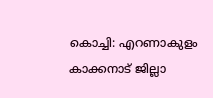കൊച്ചി: എറണാകുളം കാക്കനാട് ജില്ലാ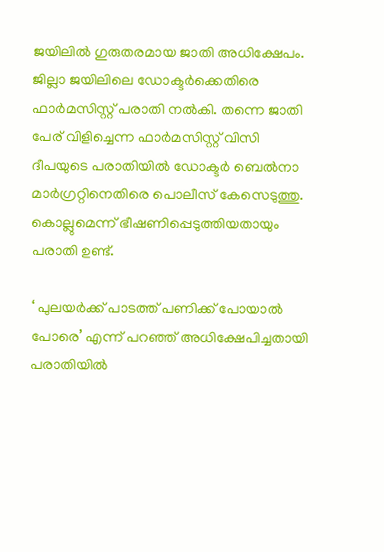ജയിലില്‍ ഗുരുതരമായ ജാതി അധിക്ഷേപം. ജില്ലാ ജയിലിലെ ഡോക്ടർക്കെതിരെ ഫാർമസിസ്റ്റ് പരാതി നൽകി. തന്നെ ജാതി പേര് വിളിച്ചെന്ന ഫാർമസിസ്റ്റ് വിസി ദീപയുടെ പരാതിയിൽ ഡോക്ടർ ബെൽനാ മാർഗ്രറ്റിനെതിരെ പൊലീസ് കേസെടുത്തു. കൊല്ലുമെന്ന് ഭീഷണിപ്പെടുത്തിയതായും പരാതി ഉണ്ട്.

‘ പുലയർക്ക് പാടത്ത് പണിക്ക് പോയാൽ പോരെ’ എന്ന് പറഞ്ഞ് അധിക്ഷേപിച്ചതായി പരാതിയിൽ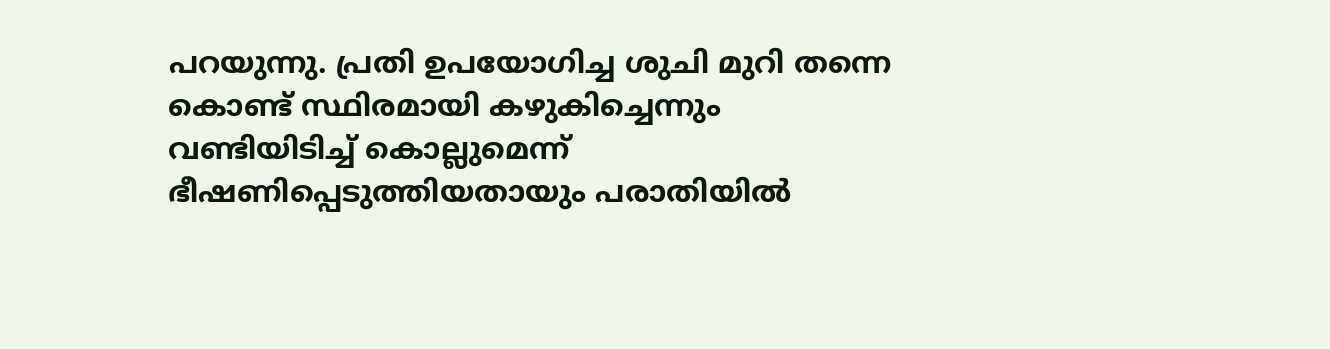പറയുന്നു. പ്രതി ഉപയോഗിച്ച ശുചി മുറി തന്നെ കൊണ്ട് സ്ഥിരമായി കഴുകിച്ചെന്നും വണ്ടിയിടിച്ച് കൊല്ലുമെന്ന് ഭീഷണിപ്പെടുത്തിയതായും പരാതിയിൽ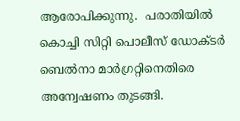ആരോപിക്കുന്നു.  പരാതിയിൽ കൊച്ചി സിറ്റി പൊലീസ് ഡോക്ടർ ബെൽനാ മാർഗ്രറ്റിനെതിരെ അന്വേഷണം തുടങ്ങി.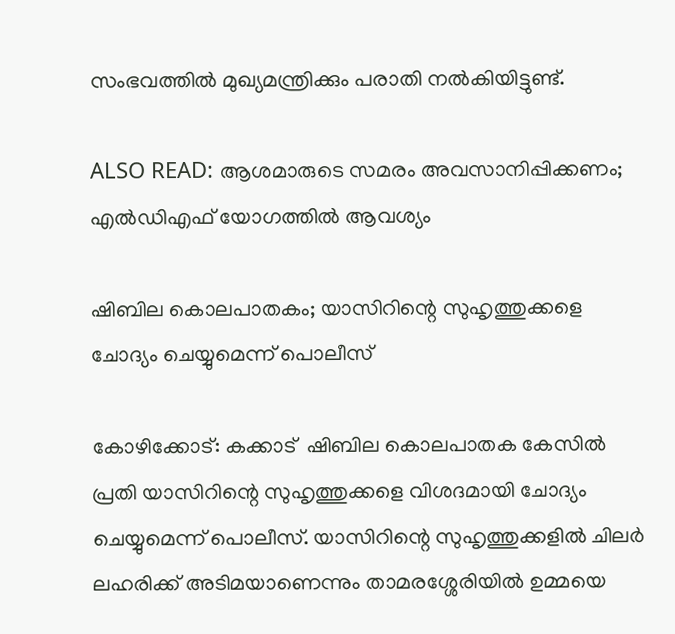സംഭവത്തിൽ മുഖ്യമന്ത്രിക്കും പരാതി നല്‍കിയിട്ടുണ്ട്.

ALSO READ: ആശമാരുടെ സമരം അവസാനിപ്പിക്കണം; എല്‍ഡിഎഫ് യോഗത്തില്‍ ആവശ്യം

ഷിബില കൊലപാതകം; യാസിറിന്റെ സുഹൃത്തുക്കളെ ചോദ്യം ചെയ്യുമെന്ന് പൊലീസ്

കോഴിക്കോട്: കക്കാട്  ഷിബില കൊലപാതക കേസിൽ പ്രതി യാസിറിന്റെ സുഹൃത്തുക്കളെ വിശദമായി ചോദ്യം ചെയ്യുമെന്ന് പൊലീസ്. യാസിറിന്റെ സുഹൃത്തുക്കളിൽ ചിലർ ലഹരിക്ക് അടിമയാണെന്നും താമരശ്ശേരിയിൽ ഉമ്മയെ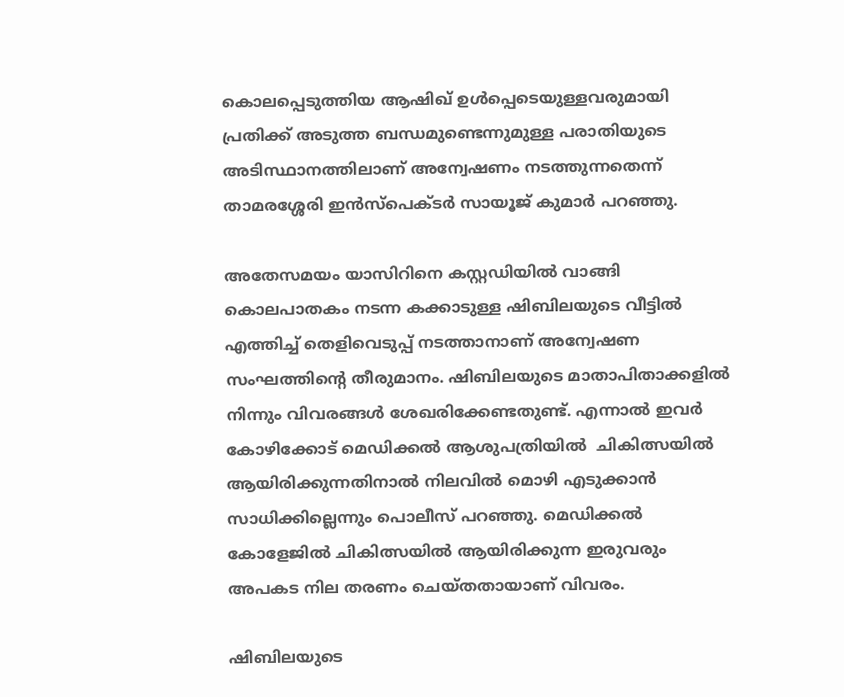കൊലപ്പെടുത്തിയ ആഷിഖ് ഉൾപ്പെടെയുള്ളവരുമായി പ്രതിക്ക് അടുത്ത ബന്ധമുണ്ടെന്നുമുള്ള പരാതിയുടെ അടിസ്ഥാനത്തിലാണ് അന്വേഷണം നടത്തുന്നതെന്ന് താമരശ്ശേരി ഇൻസ്പെക്ടർ സായൂജ് കുമാർ പറഞ്ഞു.

അതേസമയം യാസിറിനെ കസ്റ്റഡിയിൽ വാങ്ങി കൊലപാതകം നടന്ന കക്കാടുള്ള ഷിബിലയുടെ വീട്ടിൽ എത്തിച്ച് തെളിവെടുപ്പ് നടത്താനാണ് അന്വേഷണ സംഘത്തിന്റെ തീരുമാനം. ഷിബിലയുടെ മാതാപിതാക്കളിൽ നിന്നും വിവരങ്ങൾ ശേഖരിക്കേണ്ടതുണ്ട്. എന്നാൽ ഇവർ കോഴിക്കോട് മെഡിക്കൽ ആശുപത്രിയിൽ  ചികിത്സയിൽ ആയിരിക്കുന്നതിനാൽ നിലവിൽ മൊഴി എടുക്കാൻ സാധിക്കില്ലെന്നും പൊലീസ് പറഞ്ഞു. മെഡിക്കൽ കോളേജിൽ ചികിത്സയിൽ ആയിരിക്കുന്ന ഇരുവരും അപകട നില തരണം ചെയ്തതായാണ് വിവരം.

ഷിബിലയുടെ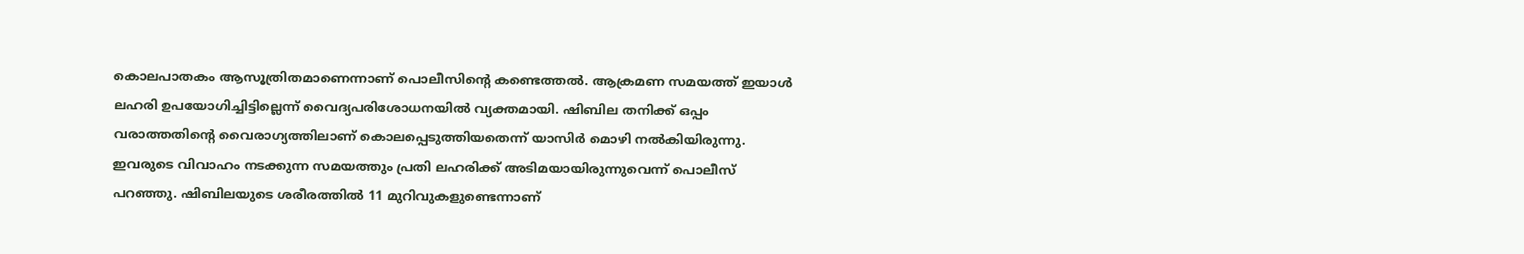കൊലപാതകം ആസൂത്രിതമാണെന്നാണ് പൊലീസിന്റെ കണ്ടെത്തൽ. ആക്രമണ സമയത്ത് ഇയാള്‍ ലഹരി ഉപയോഗിച്ചിട്ടില്ലെന്ന് വൈദ്യപരിശോധനയില്‍ വ്യക്തമായി. ഷിബില തനിക്ക് ഒപ്പം വരാത്തതിന്റെ വൈരാഗ്യത്തിലാണ് കൊലപ്പെടുത്തിയതെന്ന് യാസിർ മൊഴി നൽകിയിരുന്നു. ഇവരുടെ വിവാഹം നടക്കുന്ന സമയത്തും പ്രതി ലഹരിക്ക് അടിമയായിരുന്നുവെന്ന് പൊലീസ് പറഞ്ഞു. ഷിബിലയുടെ ശരീരത്തില്‍ 11 മുറിവുകളുണ്ടെന്നാണ്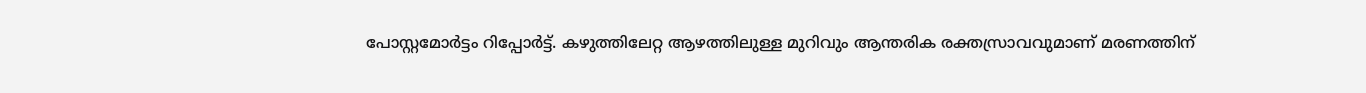പോസ്റ്റമോര്‍ട്ടം റിപ്പോര്‍ട്ട്. കഴുത്തിലേറ്റ ആഴത്തിലുള്ള മുറിവും ആന്തരിക രക്തസ്രാവവുമാണ് മരണത്തിന്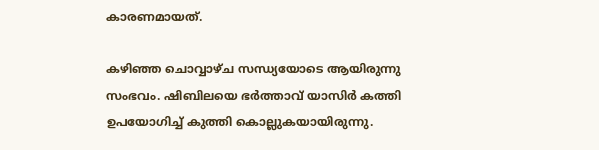കാരണമായത്.

കഴിഞ്ഞ ചൊവ്വാഴ്ച സന്ധ്യയോടെ ആയിരുന്നു സംഭവം. ഷിബിലയെ ഭര്‍ത്താവ് യാസിര്‍ കത്തി ഉപയോഗിച്ച് കുത്തി കൊല്ലുകയായിരുന്നു.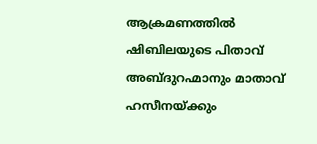ആക്രമണത്തിൽ ഷിബിലയുടെ പിതാവ് അബ്ദുറഹ്മാനും മാതാവ് ഹസീനയ്ക്കും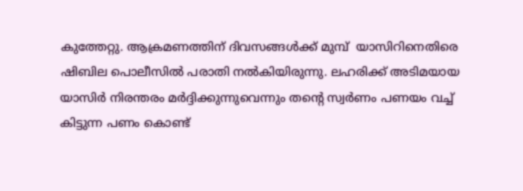കുത്തേറ്റു. ആക്രമണത്തിന് ദിവസങ്ങൾക്ക് മുമ്പ്  യാസിറിനെതിരെ ഷിബില പൊലീസിൽ പരാതി നൽകിയിരുന്നു. ലഹരിക്ക് അടിമയായ യാസിർ നിരന്തരം മർദ്ദിക്കുന്നുവെന്നും തന്റെ സ്വർണം പണയം വച്ച് കിട്ടുന്ന പണം കൊണ്ട്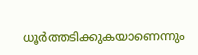ധൂർത്തടിക്കുകയാണെന്നും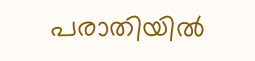പരാതിയിൽ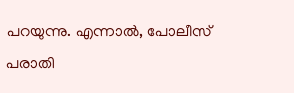പറയുന്നു. എന്നാൽ, പോലീസ് പരാതി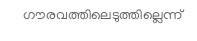ഗൗരവത്തിലെടുത്തില്ലെന്ന്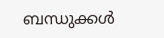ബന്ധുക്കൾ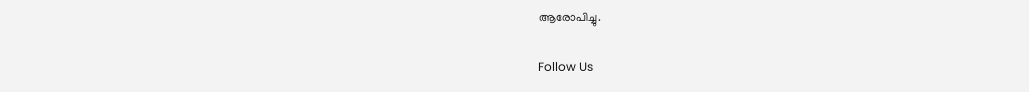ആരോപിച്ചു.

Follow Us